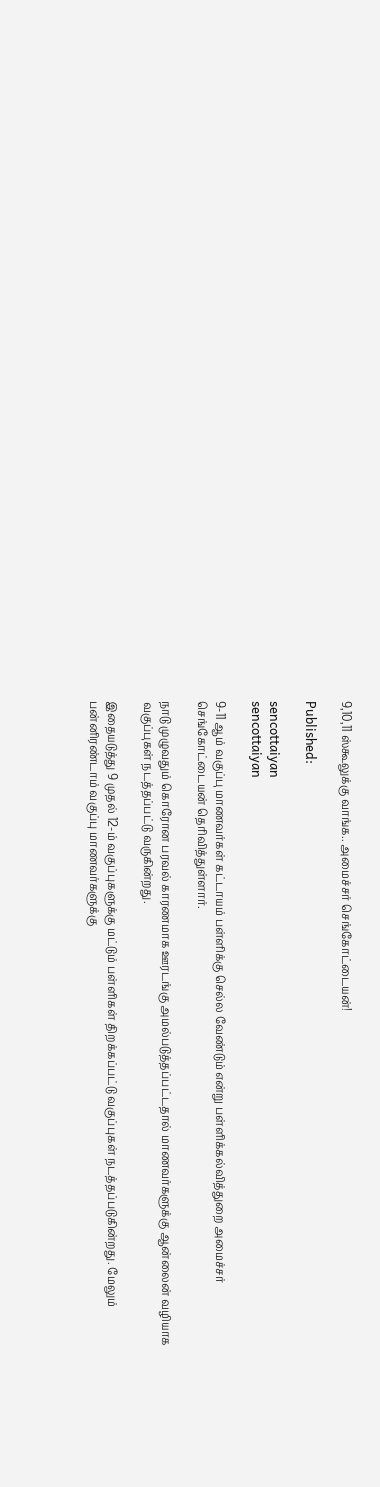9,10,11 ஸ்கூலுக்கு வாங்க.. அமைச்சர் செங்கோட்டையன்!

Published:

sencottaiyan
sencottaiyan

9-11 ஆம் வகுப்பு மாணவர்கள் கட்டாயம் பள்ளிக்கு செல்ல வேண்டும் என்று பள்ளிக்கல்வித்துறை அமைச்சர் செங்கோட்டையன் தெரிவித்துள்ளார்.

நாடு முழுவதும் கொரோன பரவல் காரணமாக ஊரடங்கு அமல்படுத்தப்பட்டதால் மாணவர்களுக்கு ஆன்லைன் வழியாக வகுப்புகள் நடத்தப்பட்டு வருகின்றது.

இதையடுத்து 9 முதல் 12-ம் வகுப்புகளுக்கு மட்டும் பள்ளிகள் திறக்கப்பட்டு வகுப்புகள் நடத்தப்படுகின்றது. மேலும் பன்னிரண்டாம் வகுப்பு மாணவர்களுக்கு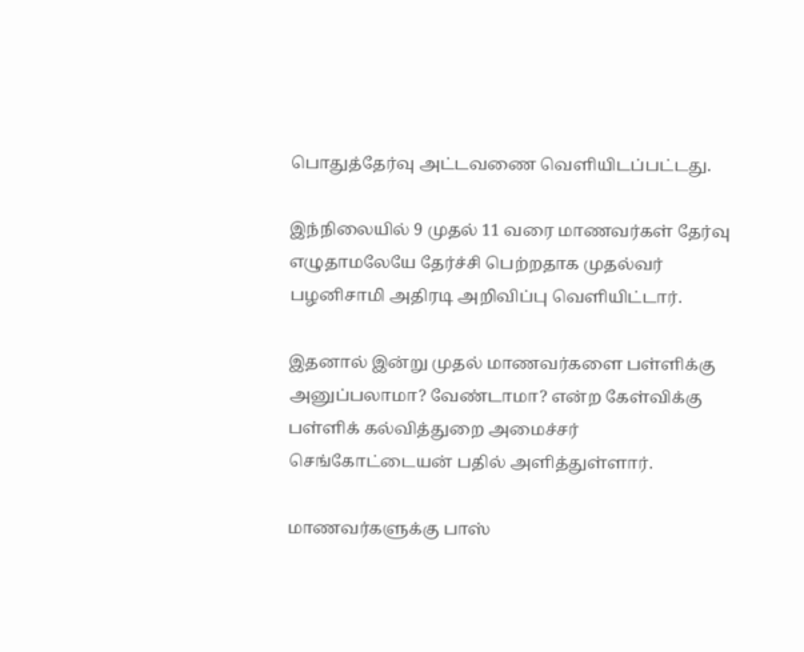பொதுத்தேர்வு அட்டவணை வெளியிடப்பட்டது.

இந்நிலையில் 9 முதல் 11 வரை மாணவர்கள் தேர்வு எழுதாமலேயே தேர்ச்சி பெற்றதாக முதல்வர் பழனிசாமி அதிரடி அறிவிப்பு வெளியிட்டார்.

இதனால் இன்று முதல் மாணவர்களை பள்ளிக்கு அனுப்பலாமா? வேண்டாமா? என்ற கேள்விக்கு பள்ளிக் கல்வித்துறை அமைச்சர் செங்கோட்டையன் பதில் அளித்துள்ளார்.

மாணவர்களுக்கு பாஸ்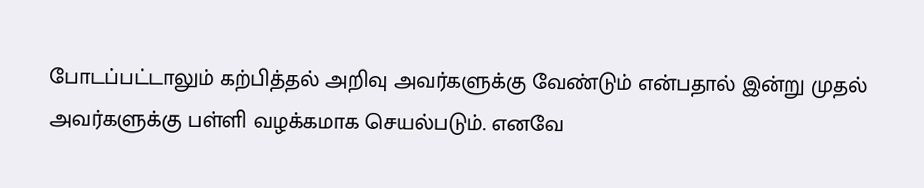போடப்பட்டாலும் கற்பித்தல் அறிவு அவர்களுக்கு வேண்டும் என்பதால் இன்று முதல் அவர்களுக்கு பள்ளி வழக்கமாக செயல்படும். எனவே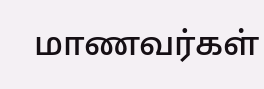மாணவர்கள்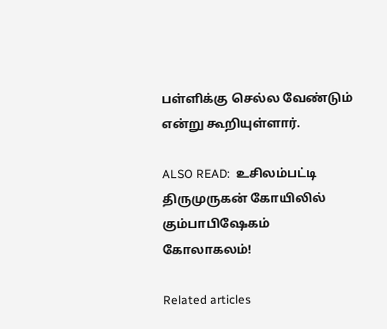பள்ளிக்கு செல்ல வேண்டும் என்று கூறியுள்ளார்.

ALSO READ:  உசிலம்பட்டி திருமுருகன் கோயிலில் கும்பாபிஷேகம் கோலாகலம்!

Related articles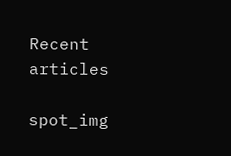Recent articles

spot_img